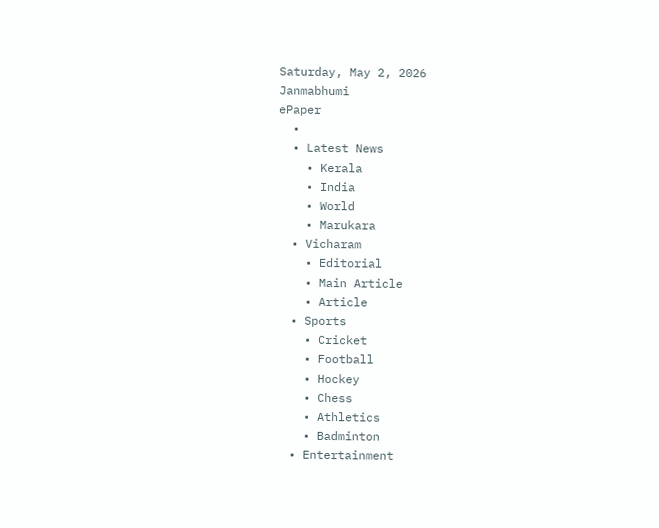Saturday, May 2, 2026
Janmabhumi
ePaper
  •
  • Latest News
    • Kerala
    • India
    • World
    • Marukara
  • Vicharam
    • Editorial
    • Main Article
    • Article
  • Sports
    • Cricket
    • Football
    • Hockey
    • Chess
    • Athletics
    • Badminton
  • Entertainment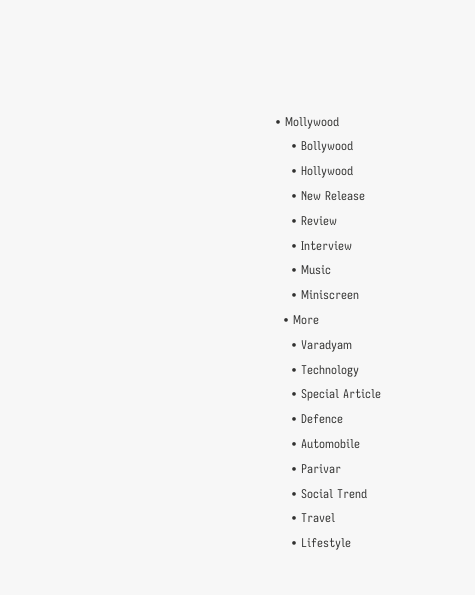• Mollywood
    • Bollywood
    • Hollywood
    • New Release
    • Review
    • Interview
    • Music
    • Miniscreen
  • More
    • Varadyam
    • Technology
    • Special Article
    • Defence
    • Automobile
    • Parivar
    • Social Trend
    • Travel
    • Lifestyle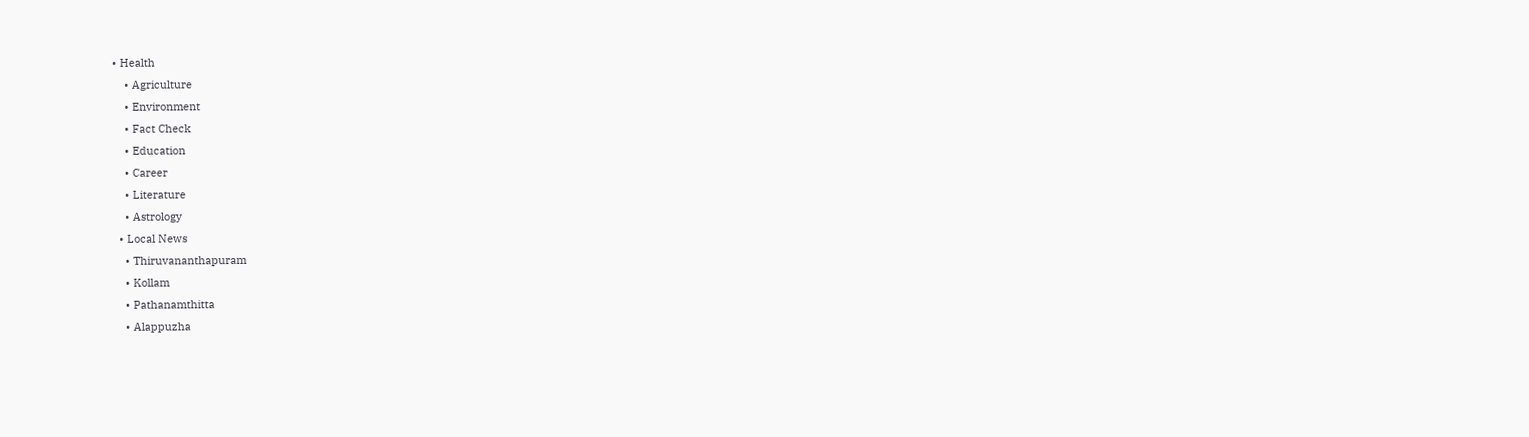• Health
    • Agriculture
    • Environment
    • Fact Check
    • Education
    • Career
    • Literature
    • Astrology
  • Local News
    • Thiruvananthapuram
    • Kollam
    • Pathanamthitta
    • Alappuzha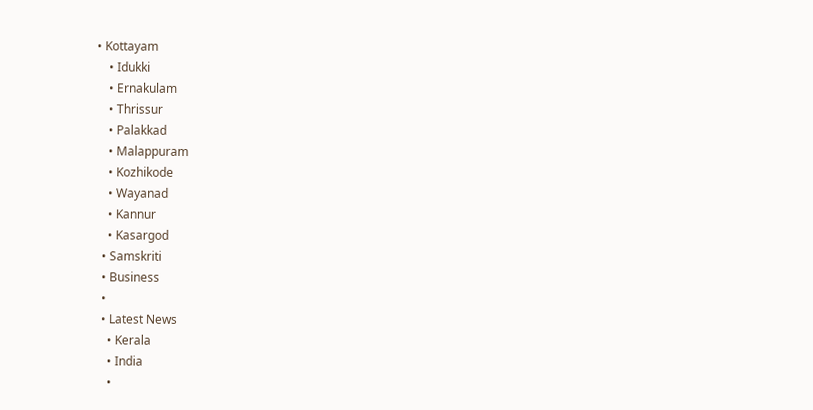• Kottayam
    • Idukki
    • Ernakulam
    • Thrissur
    • Palakkad
    • Malappuram
    • Kozhikode
    • Wayanad
    • Kannur
    • Kasargod
  • Samskriti
  • Business
  •
  • Latest News
    • Kerala
    • India
    •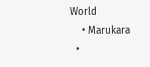World
    • Marukara
  •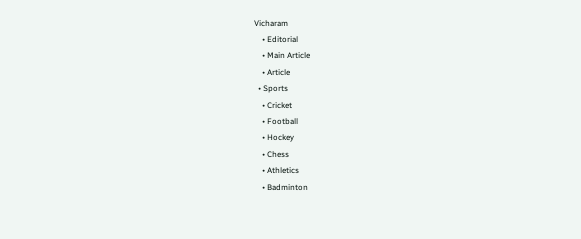Vicharam
    • Editorial
    • Main Article
    • Article
  • Sports
    • Cricket
    • Football
    • Hockey
    • Chess
    • Athletics
    • Badminton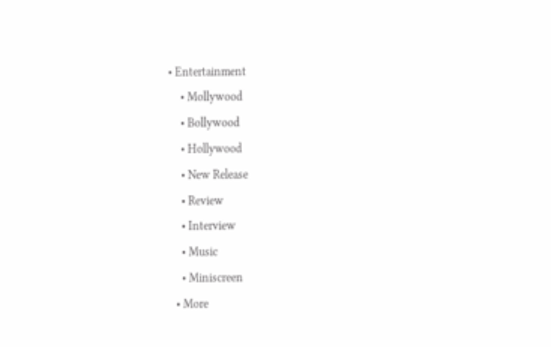• Entertainment
    • Mollywood
    • Bollywood
    • Hollywood
    • New Release
    • Review
    • Interview
    • Music
    • Miniscreen
  • More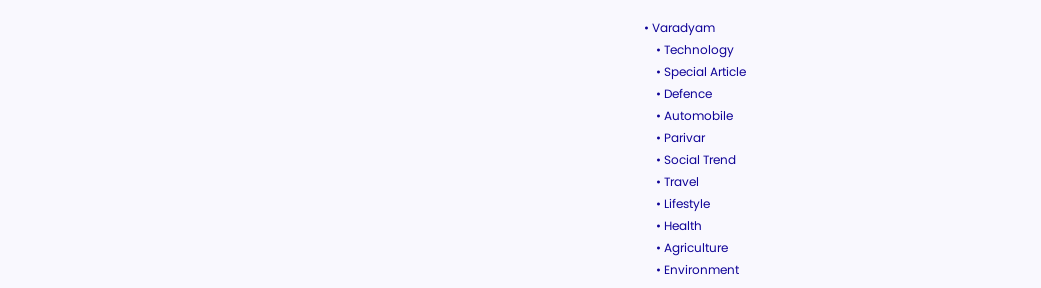• Varadyam
    • Technology
    • Special Article
    • Defence
    • Automobile
    • Parivar
    • Social Trend
    • Travel
    • Lifestyle
    • Health
    • Agriculture
    • Environment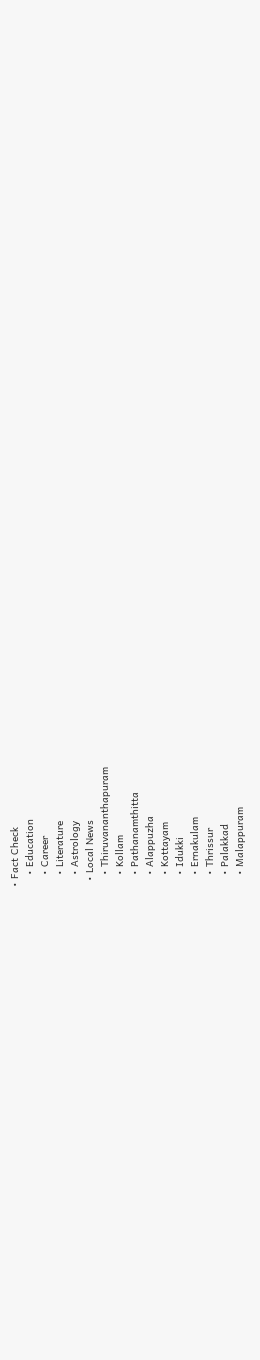• Fact Check
    • Education
    • Career
    • Literature
    • Astrology
  • Local News
    • Thiruvananthapuram
    • Kollam
    • Pathanamthitta
    • Alappuzha
    • Kottayam
    • Idukki
    • Ernakulam
    • Thrissur
    • Palakkad
    • Malappuram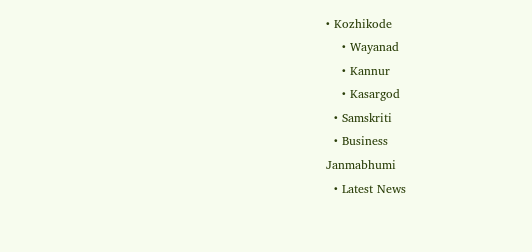• Kozhikode
    • Wayanad
    • Kannur
    • Kasargod
  • Samskriti
  • Business
Janmabhumi
  • Latest News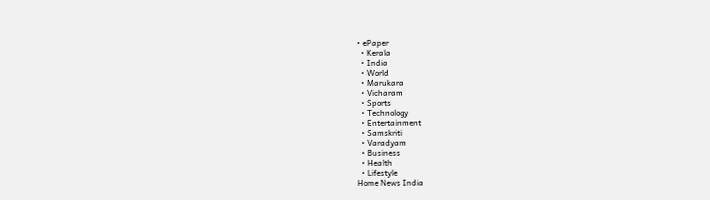• ePaper
  • Kerala
  • India
  • World
  • Marukara
  • Vicharam
  • Sports
  • Technology
  • Entertainment
  • Samskriti
  • Varadyam
  • Business
  • Health
  • Lifestyle
Home News India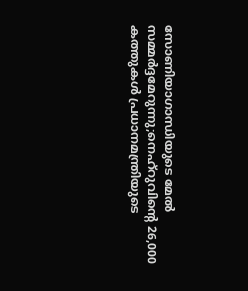സോണിയാഗാന്ധിയുടെ മേല്‍ സമ്മര്‍ദ്ദമേറുന്നു;നെഹ്‌റുവിന്റെ 26,000 കത്തുകൾ പ്രധാനമന്ത്രിയുടെ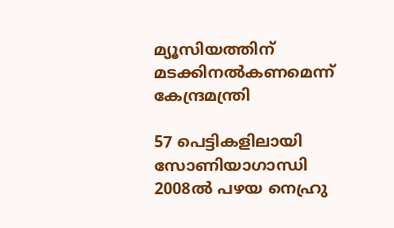മ്യൂസിയത്തിന് മടക്കിനൽകണമെന്ന് കേന്ദ്രമന്ത്രി

57 പെട്ടികളിലായി സോണിയാഗാന്ധി 2008ല്‍ പഴയ നെഹ്രു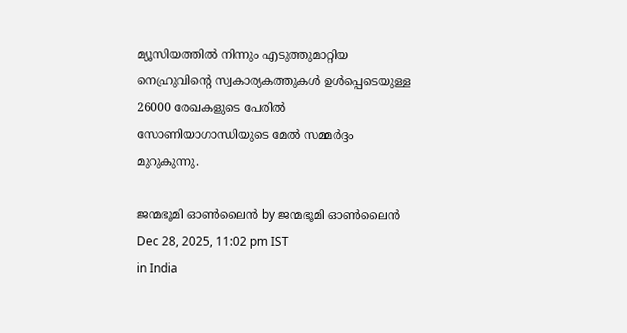മ്യൂസിയത്തില്‍ നിന്നും എടുത്തുമാറ്റിയ നെഹ്രുവിന്റെ സ്വകാര്യകത്തുകള്‍ ഉള്‍പ്പെടെയുള്ള 26000 രേഖകളുടെ പേരില്‍ സോണിയാഗാന്ധിയുടെ മേല്‍ സമ്മര്‍ദ്ദം മുറുകുന്നു.

ജന്മഭൂമി ഓണ്‍ലൈന്‍ by ജന്മഭൂമി ഓണ്‍ലൈന്‍
Dec 28, 2025, 11:02 pm IST
in India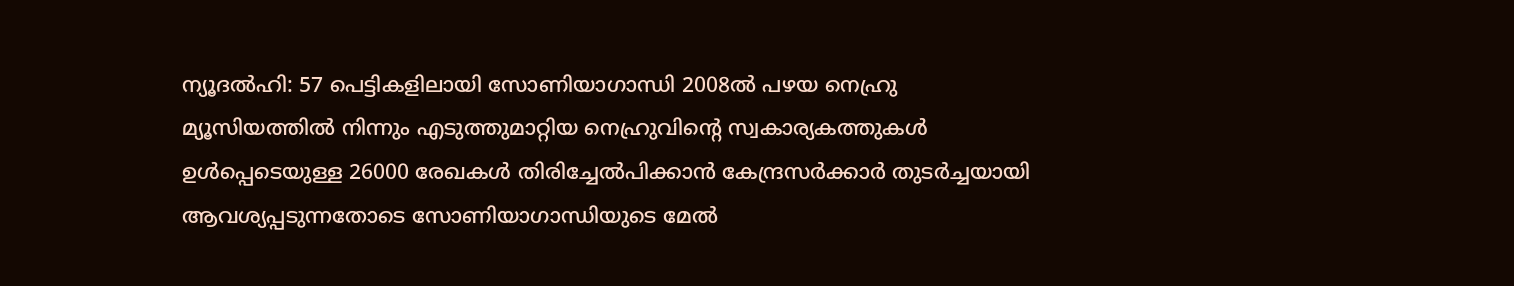ന്യൂദൽഹി: 57 പെട്ടികളിലായി സോണിയാഗാന്ധി 2008ല്‍ പഴയ നെഹ്രു മ്യൂസിയത്തില്‍ നിന്നും എടുത്തുമാറ്റിയ നെഹ്രുവിന്റെ സ്വകാര്യകത്തുകള്‍ ഉള്‍പ്പെടെയുള്ള 26000 രേഖകള്‍ തിരിച്ചേല്‍പിക്കാന്‍ കേന്ദ്രസര്‍ക്കാര്‍ തുടര്‍ച്ചയായി ആവശ്യപ്പടുന്നതോടെ സോണിയാഗാന്ധിയുടെ മേല്‍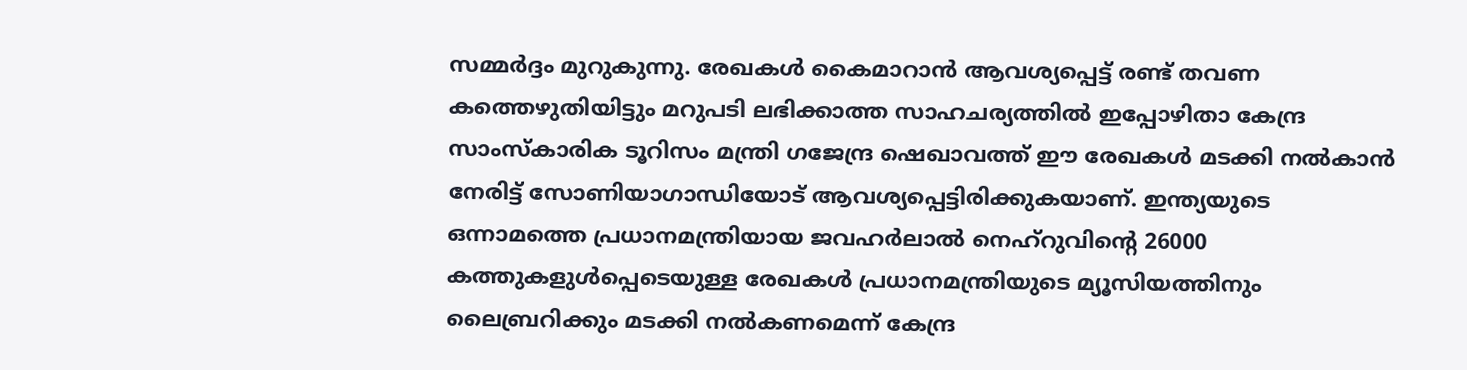സമ്മര്‍ദ്ദം മുറുകുന്നു. രേഖകള്‍ കൈമാറാന്‍ ആവശ്യപ്പെട്ട് രണ്ട് തവണ കത്തെഴുതിയിട്ടും മറുപടി ലഭിക്കാത്ത സാഹചര്യത്തില്‍ ഇപ്പോഴിതാ കേന്ദ്ര സാംസ്കാരിക ടൂറിസം മന്ത്രി ഗജേന്ദ്ര ഷെഖാവത്ത് ഈ രേഖകള്‍ മടക്കി നല്‍കാന്‍ നേരിട്ട് സോണിയാഗാന്ധിയോട് ആവശ്യപ്പെട്ടിരിക്കുകയാണ്. ഇന്ത്യയുടെ ഒന്നാമത്തെ പ്രധാനമന്ത്രിയായ ജവഹർലാൽ നെഹ്‌റുവിന്റെ 26000 കത്തുകളുള്‍പ്പെടെയുള്ള രേഖകള്‍ പ്രധാനമന്ത്രിയുടെ മ്യൂസിയത്തിനും ലൈബ്രറിക്കും മടക്കി നൽകണമെന്ന് കേന്ദ്ര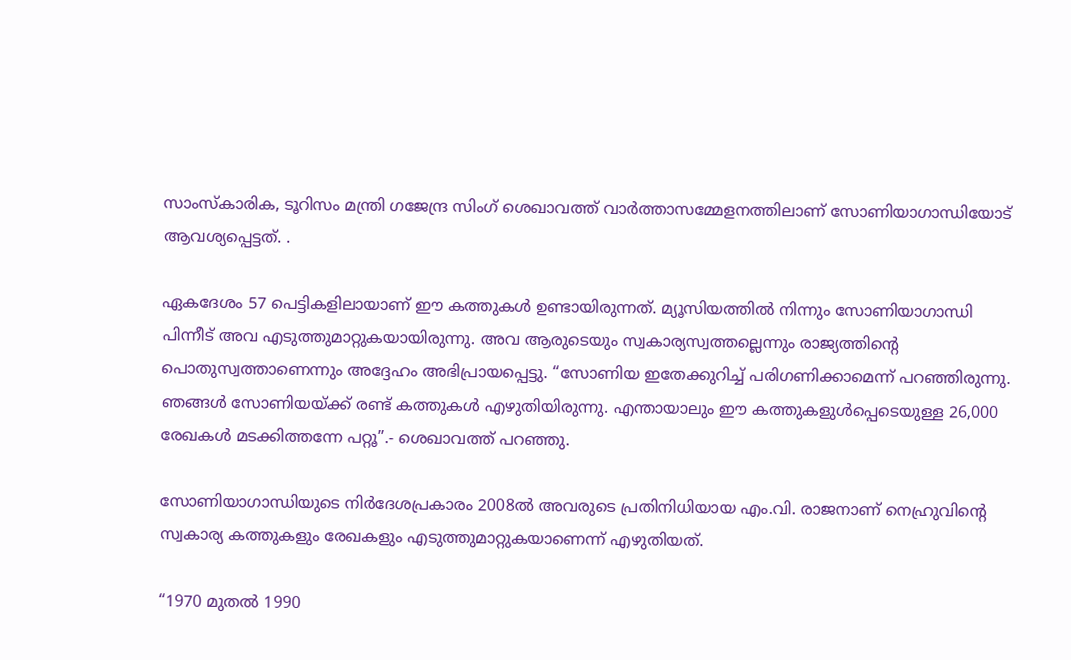സാംസ്കാരിക, ടൂറിസം മന്ത്രി ഗജേന്ദ്ര സിംഗ് ശെഖാവത്ത് വാര്‍ത്താസമ്മേളനത്തിലാണ് സോണിയാഗാന്ധിയോട് ആവശ്യപ്പെട്ടത്. .

ഏകദേശം 57 പെട്ടികളിലായാണ് ഈ കത്തുകള്‍ ഉണ്ടായിരുന്നത്. മ്യൂസിയത്തില്‍ നിന്നും സോണിയാഗാന്ധി പിന്നീട് അവ എടുത്തുമാറ്റുകയായിരുന്നു. അവ ആരുടെയും സ്വകാര്യസ്വത്തല്ലെന്നും രാജ്യത്തിന്റെ പൊതുസ്വത്താണെന്നും അദ്ദേഹം അഭിപ്രായപ്പെട്ടു. “സോണിയ ഇതേക്കുറിച്ച് പരിഗണിക്കാമെന്ന് പറഞ്ഞിരുന്നു. ഞങ്ങള്‍ സോണിയയ്‌ക്ക് രണ്ട് കത്തുകള്‍ എഴുതിയിരുന്നു. എന്തായാലും ഈ കത്തുകളുള്‍പ്പെടെയുള്ള 26,000 രേഖകള്‍ മടക്കിത്തന്നേ പറ്റൂ”.- ശെഖാവത്ത് പറ‍ഞ്ഞു.

സോണിയാഗാന്ധിയുടെ നിര്‍ദേശപ്രകാരം 2008ല്‍ അവരുടെ പ്രതിനിധിയായ എം.വി. രാജനാണ് നെഹ്രുവിന്റെ സ്വകാര്യ കത്തുകളും രേഖകളും എടുത്തുമാറ്റുകയാണെന്ന് എഴുതിയത്.

“1970 മുതൽ 1990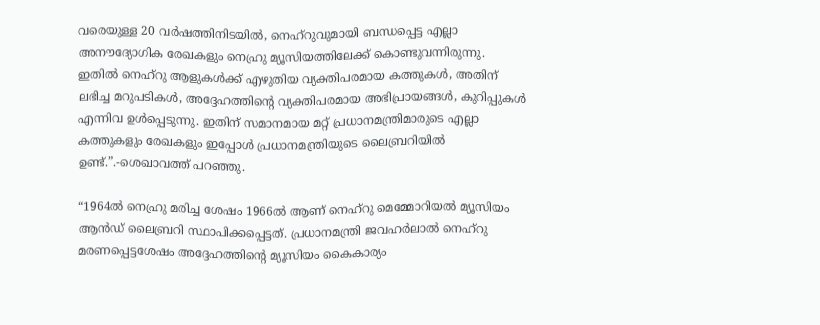വരെയുള്ള 20 വർഷത്തിനിടയിൽ, നെഹ്‌റുവുമായി ബന്ധപ്പെട്ട എല്ലാ അനൗദ്യോഗിക രേഖകളും നെഹ്രു മ്യൂസിയത്തിലേക്ക് കൊണ്ടുവന്നിരുന്നു. ഇതിൽ നെഹ്‌റു ആളുകൾക്ക് എഴുതിയ വ്യക്തിപരമായ കത്തുകൾ, അതിന് ലഭിച്ച മറുപടികൾ, അദ്ദേഹത്തിന്റെ വ്യക്തിപരമായ അഭിപ്രായങ്ങൾ, കുറിപ്പുകൾ എന്നിവ ഉൾപ്പെടുന്നു. ഇതിന് സമാനമായ മറ്റ് പ്രധാനമന്ത്രിമാരുടെ എല്ലാ കത്തുകളും രേഖകളും ഇപ്പോള്‍ പ്രധാനമന്ത്രിയുടെ ലൈബ്രറിയില്‍ ഉണ്ട്.”.-ശെഖാവത്ത് പറഞ്ഞു.

“1964ല്‍ നെഹ്രു മരിച്ച ശേഷം 1966ല്‍ ആണ് നെഹ്‌റു മെമ്മോറിയൽ മ്യൂസിയം ആൻഡ് ലൈബ്രറി സ്ഥാപിക്കപ്പെട്ടത്. പ്രധാനമന്ത്രി ജവഹർലാൽ നെഹ്‌റു മരണപ്പെട്ടശേഷം അദ്ദേഹത്തിന്റെ മ്യൂസിയം കൈകാര്യം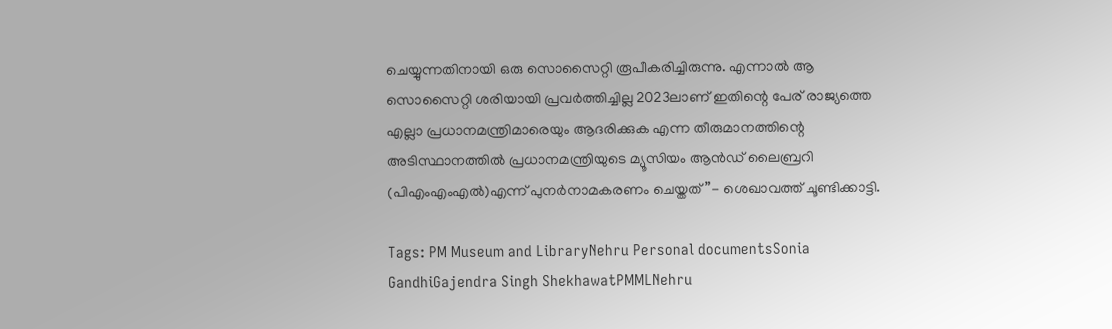ചെയ്യുന്നതിനായി ഒരു സൊസൈറ്റി രൂപീകരിച്ചിരുന്നു. എന്നാല്‍ ആ സൊസൈറ്റി ശരിയായി പ്രവർത്തിച്ചില്ല 2023ലാണ് ഇതിന്റെ പേര് രാജ്യത്തെ എല്ലാ പ്രധാനമന്ത്രിമാരെയും ആദരിക്കുക എന്ന തീരുമാനത്തിന്റെ അടിസ്ഥാനത്തില്‍ പ്രധാനമന്ത്രിയുടെ മ്യൂസിയം ആൻഡ് ലൈബ്രറി (പിഎംഎംഎൽ)എന്ന് പുനർനാമകരണം ചെയ്തത്”- ശെഖാവത്ത് ചൂണ്ടിക്കാട്ടി.

Tags: PM Museum and LibraryNehru Personal documentsSonia GandhiGajendra Singh ShekhawatPMMLNehru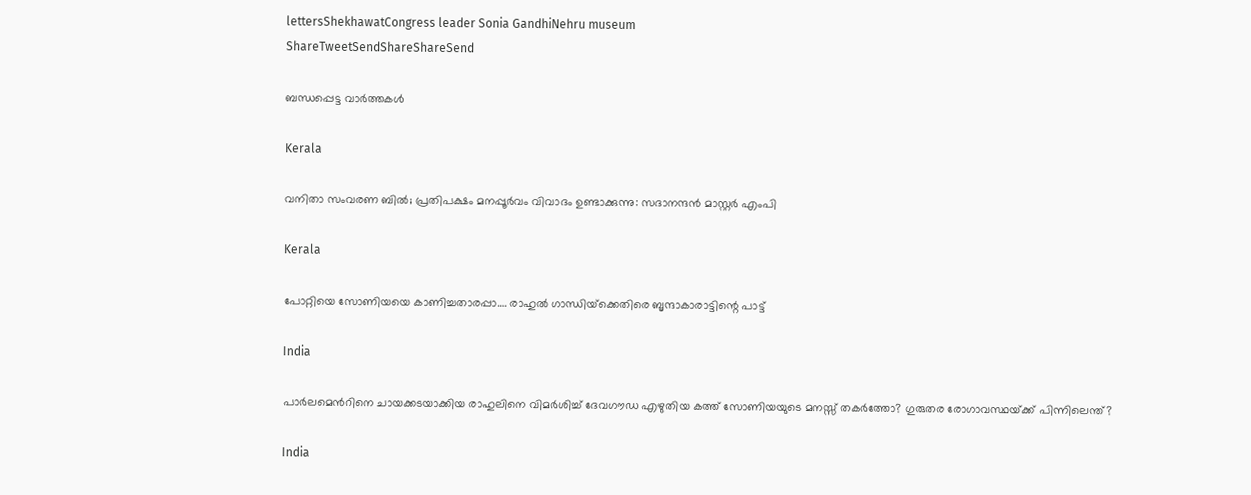lettersShekhawatCongress leader Sonia GandhiNehru museum
ShareTweetSendShareShareSend

ബന്ധപ്പെട്ട വാര്‍ത്തകള്‍

Kerala

വനിതാ സംവരണ ബില്‍; പ്രതിപക്ഷം മനപ്പൂര്‍വം വിവാദം ഉണ്ടാക്കുന്നു: സദാനന്ദന്‍ മാസ്റ്റര്‍ എംപി

Kerala

പോറ്റിയെ സോണിയയെ കാണിച്ചതാരപ്പാ…. രാഹുല്‍ ഗാന്ധിയ്‌ക്കെതിരെ ബൃന്ദാകാരാട്ടിന്റെ പാട്ട്

India

പാര്‍ലമെന്‍റിനെ ചായക്കടയാക്കിയ രാഹുലിനെ വിമര്‍ശിച്ച് ദേവഗൗഡ എഴുതിയ കത്ത് സോണിയയുടെ മനസ്സ് തകര്‍ത്തോ? ഗുരുതര രോഗാവസ്ഥയ്‌ക്ക് പിന്നിലെന്ത്?

India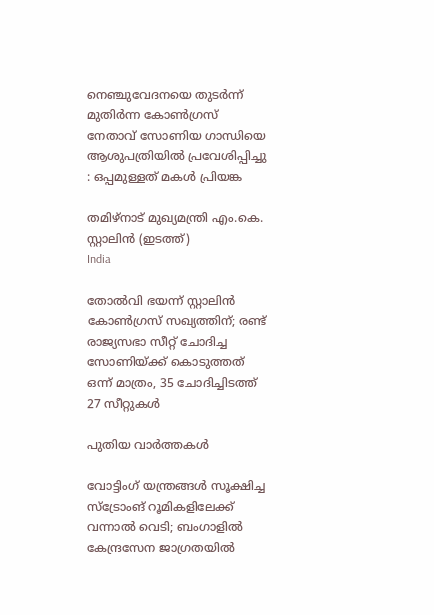നെഞ്ചുവേദനയെ തുടർന്ന് മുതിർന്ന കോൺഗ്രസ് നേതാവ് സോണിയ ഗാന്ധിയെ ആശുപത്രിയിൽ പ്രവേശിപ്പിച്ചു : ഒപ്പമുള്ളത് മകൾ പ്രിയങ്ക

തമിഴ്നാട് മുഖ്യമന്ത്രി എം.കെ. സ്റ്റാലിന്‍ (ഇടത്ത്)
India

തോല്‍വി ഭയന്ന് സ്റ്റാലിന്‍ കോണ്‍ഗ്രസ് സഖ്യത്തിന്; രണ്ട് രാജ്യസഭാ സീറ്റ് ചോദിച്ച സോണിയ്‌ക്ക് കൊടുത്തത് ഒന്ന് മാത്രം, 35 ചോദിച്ചിടത്ത് 27 സീറ്റുകള്‍

പുതിയ വാര്‍ത്തകള്‍

വോട്ടിംഗ് യന്ത്രങ്ങള്‍ സൂക്ഷിച്ച സ്ട്രോംങ് റൂമികളിലേക്ക് വന്നാല്‍ വെടി; ബംഗാളില്‍ കേന്ദ്രസേന ജാഗ്രതയില്‍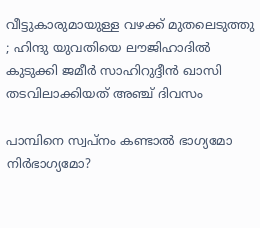വീട്ടുകാരുമായുള്ള വഴക്ക് മുതലെടുത്തു ; ഹിന്ദു യുവതിയെ ലൗജിഹാദിൽ കുടുക്കി ജമീർ സാഹിറുദ്ദീൻ ഖാസി തടവിലാക്കിയത് അഞ്ച് ദിവസം

പാമ്പിനെ സ്വപ്നം കണ്ടാൽ ഭാഗ്യമോ നിർഭാഗ്യമോ?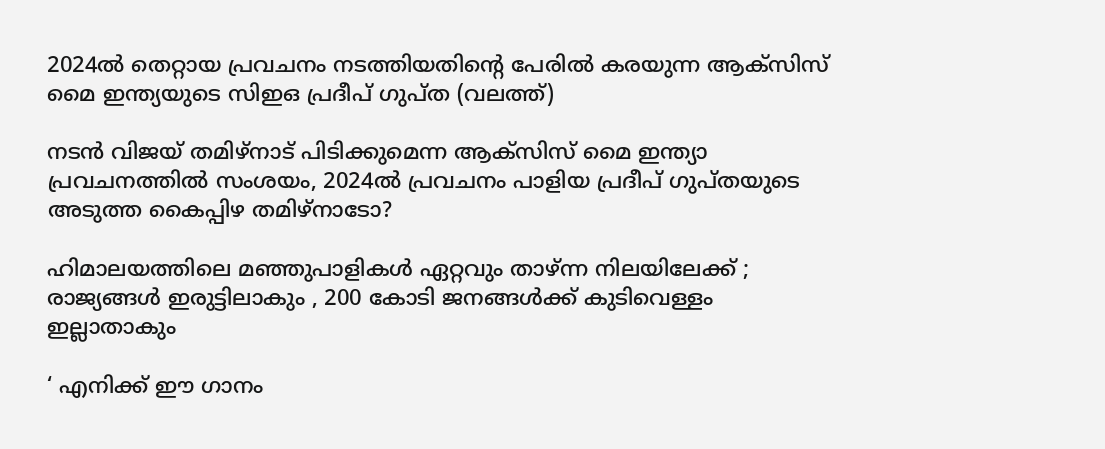2024ല്‍ തെറ്റായ പ്രവചനം നടത്തിയതിന്‍റെ പേരില്‍ കരയുന്ന ആക്സിസ് മൈ ഇന്ത്യയുടെ സിഇഒ പ്രദീപ് ഗുപ്ത (വലത്ത്)

നടന്‍ വിജയ് തമിഴ്നാട് പിടിക്കുമെന്ന ആക്സിസ് മൈ ഇന്ത്യാ പ്രവചനത്തില്‍ സംശയം, 2024ല്‍ പ്രവചനം പാളിയ പ്രദീപ് ഗുപ്തയുടെ അടുത്ത കൈപ്പിഴ തമിഴ്നാടോ?

ഹിമാലയത്തിലെ മഞ്ഞുപാളികൾ ഏറ്റവും താഴ്ന്ന നിലയിലേക്ക് ; രാജ്യങ്ങൾ ഇരുട്ടിലാകും , 200 കോടി ജനങ്ങൾക്ക് കുടിവെള്ളം ഇല്ലാതാകും

‘ എനിക്ക് ഈ ഗാനം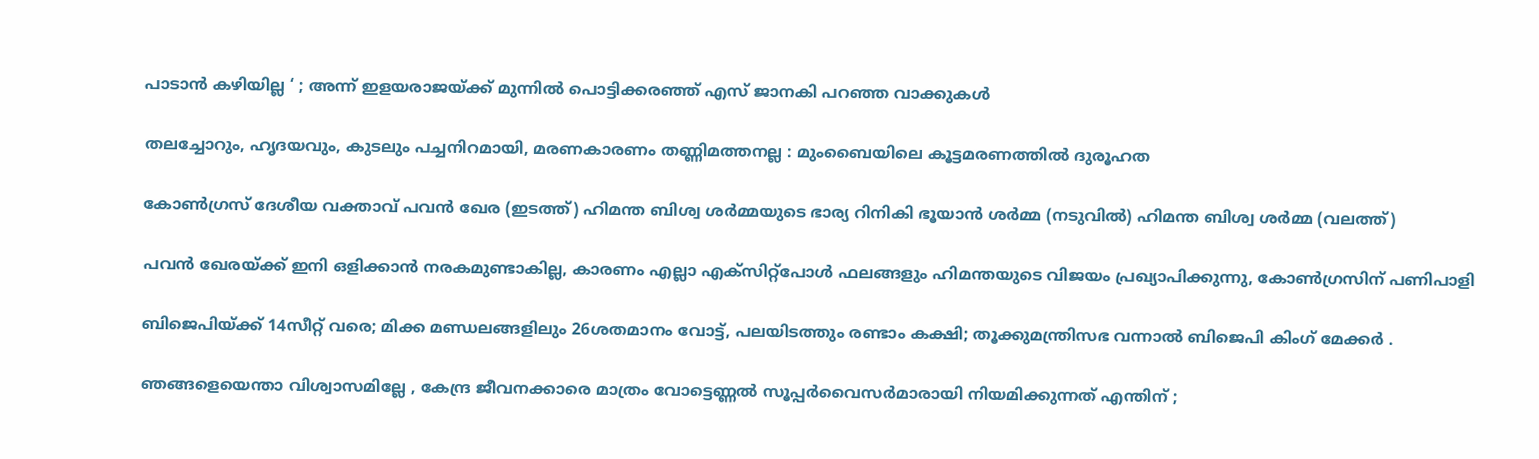പാടാൻ കഴിയില്ല ‘ ; അന്ന് ഇളയരാജയ്‌ക്ക് മുന്നിൽ പൊട്ടിക്കരഞ്ഞ് എസ് ജാനകി പറഞ്ഞ വാക്കുകൾ

തലച്ചോറും, ഹൃദയവും, കുടലും പച്ചനിറമായി, മരണകാരണം തണ്ണിമത്തനല്ല : മുംബൈയിലെ കൂട്ടമരണത്തിൽ ദുരൂഹത

കോണ്‍ഗ്രസ് ദേശീയ വക്താവ് പവന്‍ ഖേര (ഇടത്ത്) ഹിമന്ത ബിശ്വ ശര്‍മ്മയുടെ ഭാര്യ റിനികി ഭൂയാന്‍ ശര്‍മ്മ (നടുവില്‍) ഹിമന്ത ബിശ്വ ശര്‍മ്മ (വലത്ത്)

പവന്‍ ഖേരയ്‌ക്ക് ഇനി ഒളിക്കാന്‍ നരകമുണ്ടാകില്ല, കാരണം എല്ലാ എക്സിറ്റ്പോള്‍ ഫലങ്ങളും ഹിമന്തയുടെ വിജയം പ്രഖ്യാപിക്കുന്നു, കോണ്‍ഗ്രസിന് പണിപാളി

ബിജെപിയ്‌ക്ക് 14സീറ്റ് വരെ; മിക്ക മണ്ഡലങ്ങളിലും 26ശതമാനം വോട്ട്, പലയിടത്തും രണ്ടാം കക്ഷി; തൂക്കുമന്ത്രിസഭ വന്നാല്‍ ബിജെപി കിംഗ് മേക്കര്‍ .

ഞങ്ങളെയെന്താ വിശ്വാസമില്ലേ , കേന്ദ്ര ജീവനക്കാരെ മാത്രം വോട്ടെണ്ണൽ സൂപ്പർവൈസർമാരായി നിയമിക്കുന്നത് എന്തിന് ;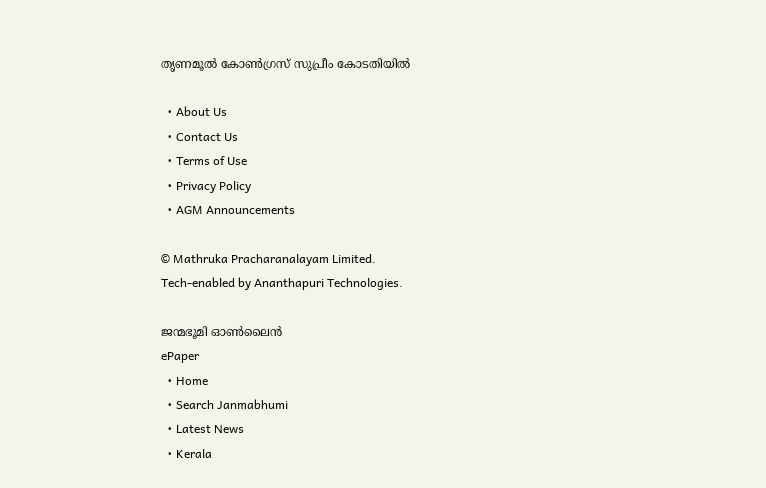തൃണമൂൽ കോൺഗ്രസ് സുപ്രീം കോടതിയിൽ

  • About Us
  • Contact Us
  • Terms of Use
  • Privacy Policy
  • AGM Announcements

© Mathruka Pracharanalayam Limited.
Tech-enabled by Ananthapuri Technologies.

ജന്മഭൂമി ഓണ്‍ലൈന്‍
ePaper
  • Home
  • Search Janmabhumi
  • Latest News
  • Kerala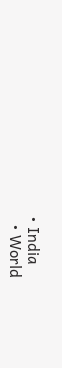• India
  • World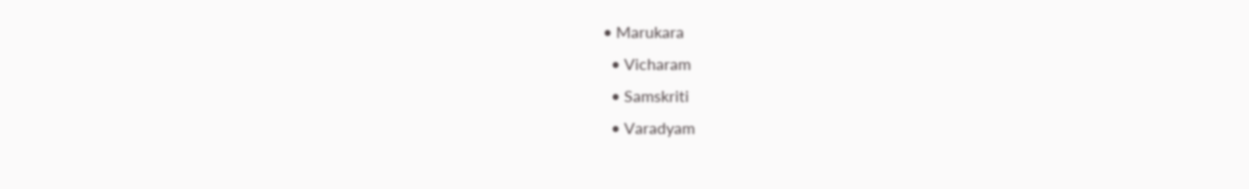• Marukara
  • Vicharam
  • Samskriti
  • Varadyam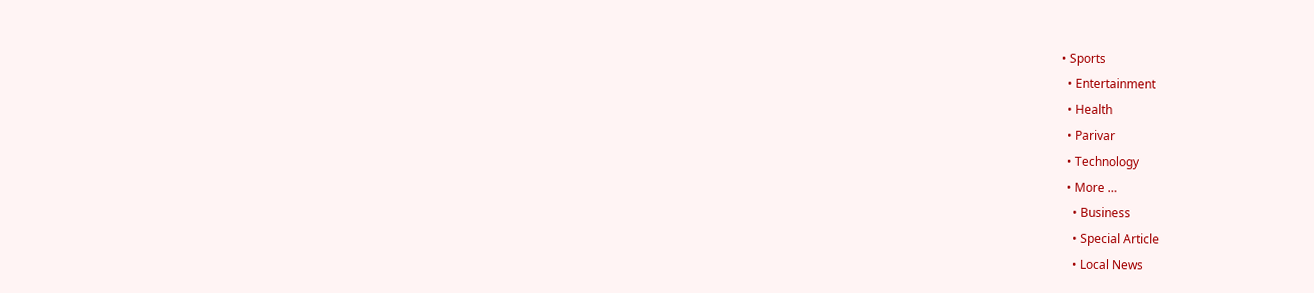• Sports
  • Entertainment
  • Health
  • Parivar
  • Technology
  • More …
    • Business
    • Special Article
    • Local News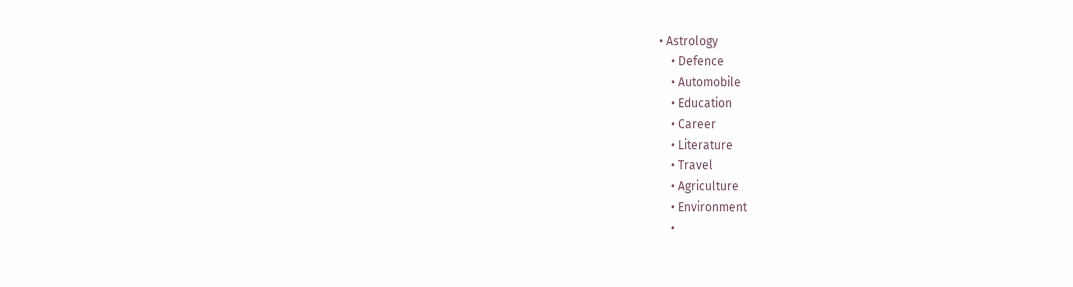• Astrology
    • Defence
    • Automobile
    • Education
    • Career
    • Literature
    • Travel
    • Agriculture
    • Environment
    •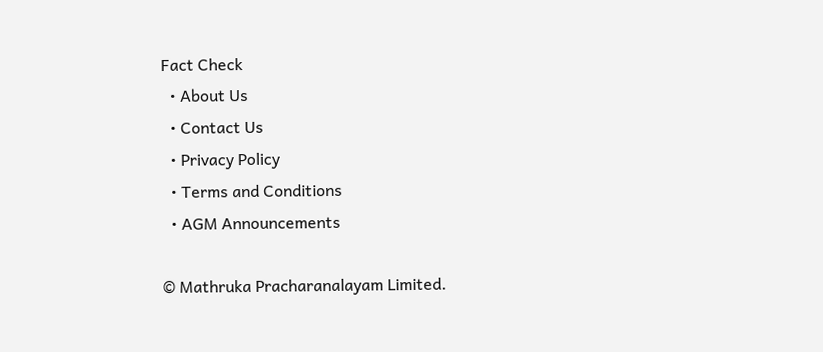Fact Check
  • About Us
  • Contact Us
  • Privacy Policy
  • Terms and Conditions
  • AGM Announcements

© Mathruka Pracharanalayam Limited.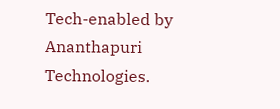Tech-enabled by Ananthapuri Technologies.